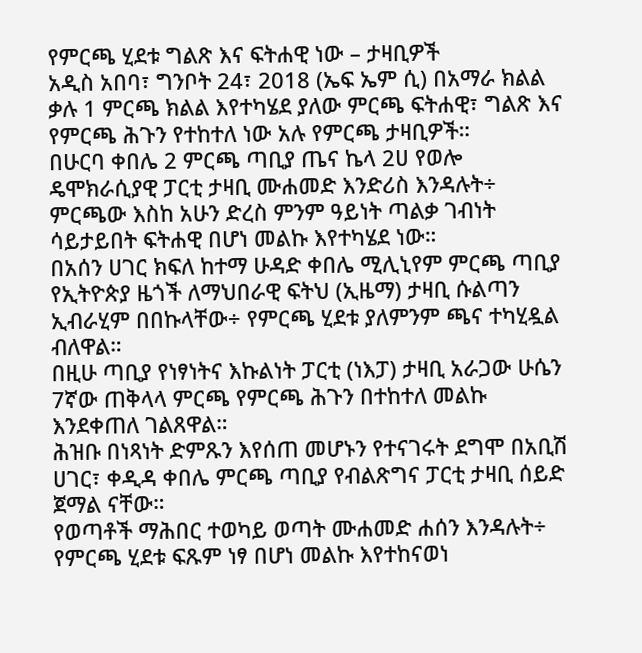የምርጫ ሂደቱ ግልጽ እና ፍትሐዊ ነው – ታዛቢዎች
አዲስ አበባ፣ ግንቦት 24፣ 2018 (ኤፍ ኤም ሲ) በአማራ ክልል ቃሉ 1 ምርጫ ክልል እየተካሄደ ያለው ምርጫ ፍትሐዊ፣ ግልጽ እና የምርጫ ሕጉን የተከተለ ነው አሉ የምርጫ ታዛቢዎች።
በሁርባ ቀበሌ 2 ምርጫ ጣቢያ ጤና ኬላ 2ሀ የወሎ ዴሞክራሲያዊ ፓርቲ ታዛቢ ሙሐመድ እንድሪስ እንዳሉት÷ ምርጫው እስከ አሁን ድረስ ምንም ዓይነት ጣልቃ ገብነት ሳይታይበት ፍትሐዊ በሆነ መልኩ እየተካሄደ ነው።
በአሰን ሀገር ክፍለ ከተማ ሁዳድ ቀበሌ ሚሊኒየም ምርጫ ጣቢያ የኢትዮጵያ ዜጎች ለማህበራዊ ፍትህ (ኢዜማ) ታዛቢ ሱልጣን ኢብራሂም በበኩላቸው÷ የምርጫ ሂደቱ ያለምንም ጫና ተካሂዷል ብለዋል።
በዚሁ ጣቢያ የነፃነትና እኩልነት ፓርቲ (ነእፓ) ታዛቢ አራጋው ሁሴን 7ኛው ጠቅላላ ምርጫ የምርጫ ሕጉን በተከተለ መልኩ እንደቀጠለ ገልጸዋል።
ሕዝቡ በነጻነት ድምጹን እየሰጠ መሆኑን የተናገሩት ደግሞ በአቢሽ ሀገር፣ ቀዲዳ ቀበሌ ምርጫ ጣቢያ የብልጽግና ፓርቲ ታዛቢ ሰይድ ጀማል ናቸው።
የወጣቶች ማሕበር ተወካይ ወጣት ሙሐመድ ሐሰን እንዳሉት÷ የምርጫ ሂደቱ ፍጹም ነፃ በሆነ መልኩ እየተከናወነ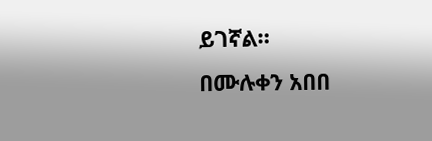ይገኛል።
በሙሉቀን አበበ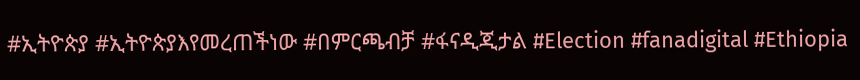#ኢትዮጵያ #ኢትዮጵያእየመረጠችነው #በምርጫብቻ #ፋናዲጂታል #Election #fanadigital #Ethiopia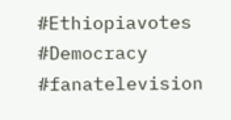#Ethiopiavotes #Democracy #fanatelevision